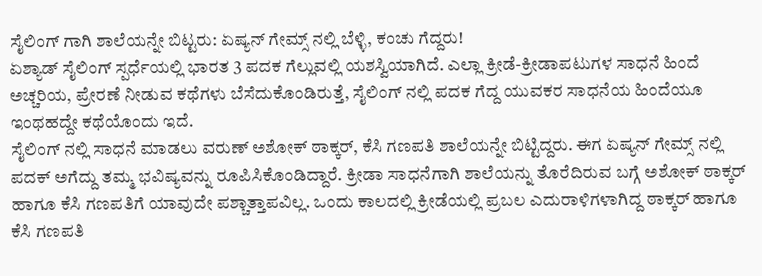ಸೈಲಿಂಗ್ ಗಾಗಿ ಶಾಲೆಯನ್ನೇ ಬಿಟ್ಟರು: ಏಷ್ಯನ್ ಗೇಮ್ಸ್ ನಲ್ಲಿ ಬೆಳ್ಳಿ, ಕಂಚು ಗೆದ್ದರು!
ಏಶ್ಯಾಡ್ ಸೈಲಿಂಗ್ ಸ್ಪರ್ಧೆಯಲ್ಲಿ ಭಾರತ 3 ಪದಕ ಗೆಲ್ಲುವಲ್ಲಿ ಯಶಸ್ವಿಯಾಗಿದೆ. ಎಲ್ಲಾ ಕ್ರೀಡೆ-ಕ್ರೀಡಾಪಟುಗಳ ಸಾಧನೆ ಹಿಂದೆ ಅಚ್ಚರಿಯ, ಪ್ರೇರಣೆ ನೀಡುವ ಕಥೆಗಳು ಬೆಸೆದುಕೊಂಡಿರುತ್ತೆ, ಸೈಲಿಂಗ್ ನಲ್ಲಿ ಪದಕ ಗೆದ್ದ ಯುವಕರ ಸಾಧನೆಯ ಹಿಂದೆಯೂ ಇಂಥಹದ್ದೇ ಕಥೆಯೊಂದು ಇದೆ.
ಸೈಲಿಂಗ್ ನಲ್ಲಿ ಸಾಧನೆ ಮಾಡಲು ವರುಣ್ ಅಶೋಕ್ ಠಾಕ್ಕರ್, ಕೆಸಿ ಗಣಪತಿ ಶಾಲೆಯನ್ನೇ ಬಿಟ್ಟಿದ್ದರು. ಈಗ ಏಷ್ಯನ್ ಗೇಮ್ಸ್ ನಲ್ಲಿ ಪದಕ್ ಅಗೆದ್ದು ತಮ್ಮ ಭವಿಷ್ಯವನ್ನು ರೂಪಿಸಿಕೊಂಡಿದ್ದಾರೆ. ಕ್ರೀಡಾ ಸಾಧನೆಗಾಗಿ ಶಾಲೆಯನ್ನು ತೊರೆದಿರುವ ಬಗ್ಗೆ ಅಶೋಕ್ ಠಾಕ್ಕರ್ ಹಾಗೂ ಕೆಸಿ ಗಣಪತಿಗೆ ಯಾವುದೇ ಪಶ್ಚಾತ್ತಾಪವಿಲ್ಲ. ಒಂದು ಕಾಲದಲ್ಲಿ ಕ್ರೀಡೆಯಲ್ಲಿ ಪ್ರಬಲ ಎದುರಾಳಿಗಳಾಗಿದ್ದ ಠಾಕ್ಕರ್ ಹಾಗೂ ಕೆಸಿ ಗಣಪತಿ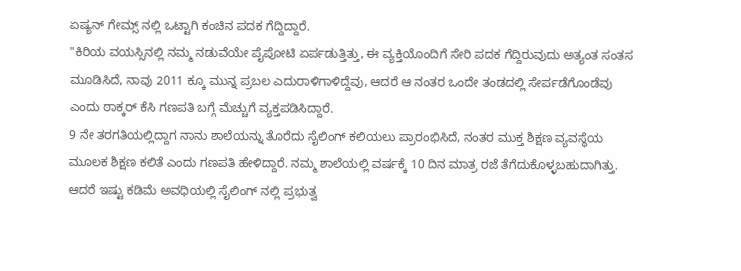ಏಷ್ಯನ್ ಗೇಮ್ಸ್ ನಲ್ಲಿ ಒಟ್ಟಾಗಿ ಕಂಚಿನ ಪದಕ ಗೆದ್ದಿದ್ದಾರೆ.
"ಕಿರಿಯ ವಯಸ್ಸಿನಲ್ಲಿ ನಮ್ಮ ನಡುವೆಯೇ ಪೈಪೋಟಿ ಏರ್ಪಡುತ್ತಿತ್ತು, ಈ ವ್ಯಕ್ತಿಯೊಂದಿಗೆ ಸೇರಿ ಪದಕ ಗೆದ್ದಿರುವುದು ಅತ್ಯಂತ ಸಂತಸ ಮೂಡಿಸಿದೆ, ನಾವು 2011 ಕ್ಕೂ ಮುನ್ನ ಪ್ರಬಲ ಎದುರಾಳಿಗಾಳಿದ್ದೆವು, ಆದರೆ ಆ ನಂತರ ಒಂದೇ ತಂಡದಲ್ಲಿ ಸೇರ್ಪಡೆಗೊಂಡೆವು ಎಂದು ಠಾಕ್ಕರ್ ಕೆಸಿ ಗಣಪತಿ ಬಗ್ಗೆ ಮೆಚ್ಚುಗೆ ವ್ಯಕ್ತಪಡಿಸಿದ್ದಾರೆ.
9 ನೇ ತರಗತಿಯಲ್ಲಿದ್ದಾಗ ನಾನು ಶಾಲೆಯನ್ನು ತೊರೆದು ಸೈಲಿಂಗ್ ಕಲಿಯಲು ಪ್ರಾರಂಭಿಸಿದೆ, ನಂತರ ಮುಕ್ತ ಶಿಕ್ಷಣ ವ್ಯವಸ್ಥೆಯ ಮೂಲಕ ಶಿಕ್ಷಣ ಕಲಿತೆ ಎಂದು ಗಣಪತಿ ಹೇಳಿದ್ದಾರೆ. ನಮ್ಮ ಶಾಲೆಯಲ್ಲಿ ವರ್ಷಕ್ಕೆ 10 ದಿನ ಮಾತ್ರ ರಜೆ ತೆಗೆದುಕೊಳ್ಳಬಹುದಾಗಿತ್ತು. ಆದರೆ ಇಷ್ಟು ಕಡಿಮೆ ಅವಧಿಯಲ್ಲಿ ಸೈಲಿಂಗ್ ನಲ್ಲಿ ಪ್ರಭುತ್ವ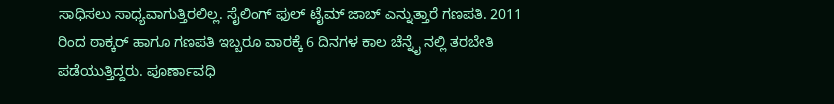ಸಾಧಿಸಲು ಸಾಧ್ಯವಾಗುತ್ತಿರಲಿಲ್ಲ. ಸೈಲಿಂಗ್ ಫುಲ್ ಟೈಮ್ ಜಾಬ್ ಎನ್ನುತ್ತಾರೆ ಗಣಪತಿ. 2011 ರಿಂದ ಠಾಕ್ಕರ್ ಹಾಗೂ ಗಣಪತಿ ಇಬ್ಬರೂ ವಾರಕ್ಕೆ 6 ದಿನಗಳ ಕಾಲ ಚೆನ್ನೈ ನಲ್ಲಿ ತರಬೇತಿ ಪಡೆಯುತ್ತಿದ್ದರು. ಪೂರ್ಣಾವಧಿ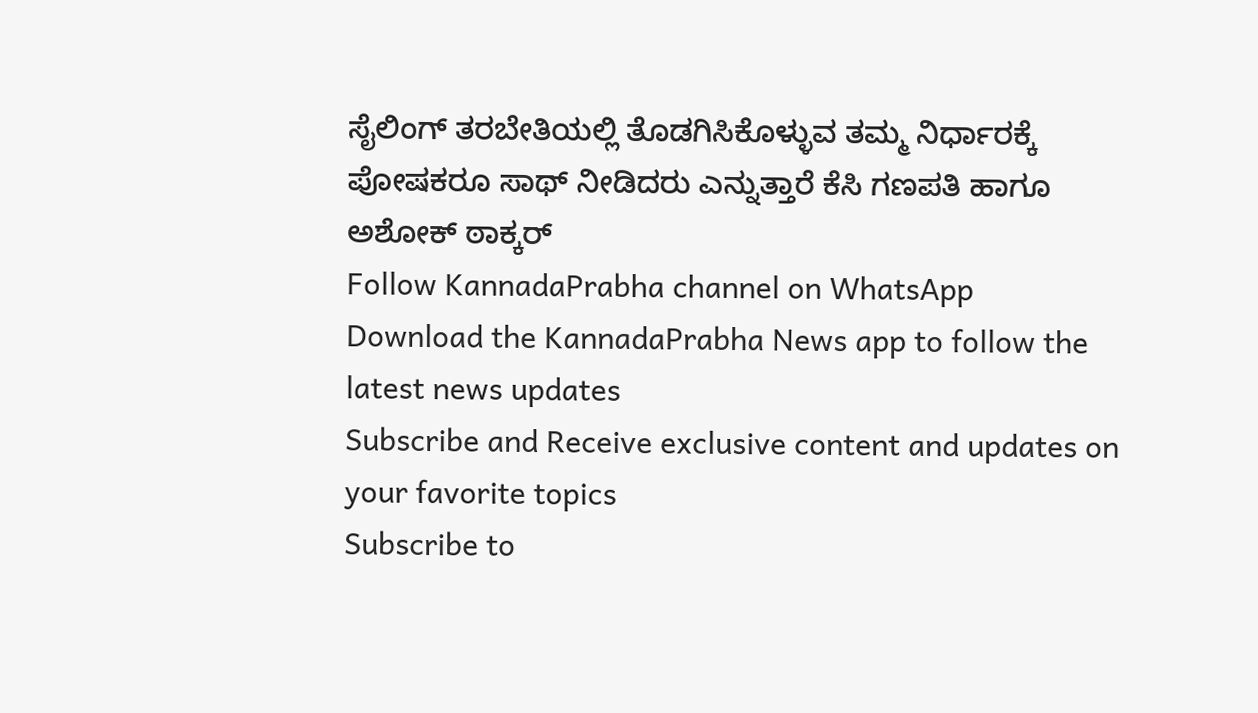ಸೈಲಿಂಗ್ ತರಬೇತಿಯಲ್ಲಿ ತೊಡಗಿಸಿಕೊಳ್ಳುವ ತಮ್ಮ ನಿರ್ಧಾರಕ್ಕೆ ಪೋಷಕರೂ ಸಾಥ್ ನೀಡಿದರು ಎನ್ನುತ್ತಾರೆ ಕೆಸಿ ಗಣಪತಿ ಹಾಗೂ ಅಶೋಕ್ ಠಾಕ್ಕರ್
Follow KannadaPrabha channel on WhatsApp
Download the KannadaPrabha News app to follow the latest news updates
Subscribe and Receive exclusive content and updates on your favorite topics
Subscribe to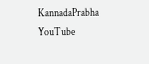KannadaPrabha YouTube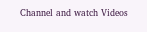Channel and watch Videos